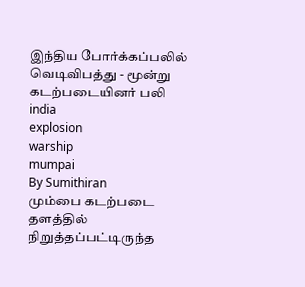இந்திய போர்க்கப்பலில் வெடிவிபத்து - மூன்று கடற்படையினர் பலி
india
explosion
warship
mumpai
By Sumithiran
மும்பை கடற்படை தளத்தில் நிறுத்தப்பட்டிருந்த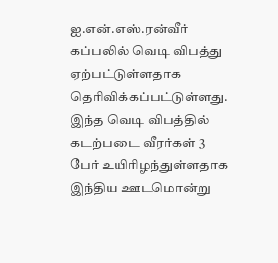ஐ.என்.எஸ்.ரன்வீர் கப்பலில் வெடி விபத்து ஏற்பட்டுள்ளதாக தெரிவிக்கப்பட்டுள்ளது.
இந்த வெடி விபத்தில் கடற்படை வீரர்கள் 3 பேர் உயிரிழந்துள்ளதாக இந்திய ஊடமொன்று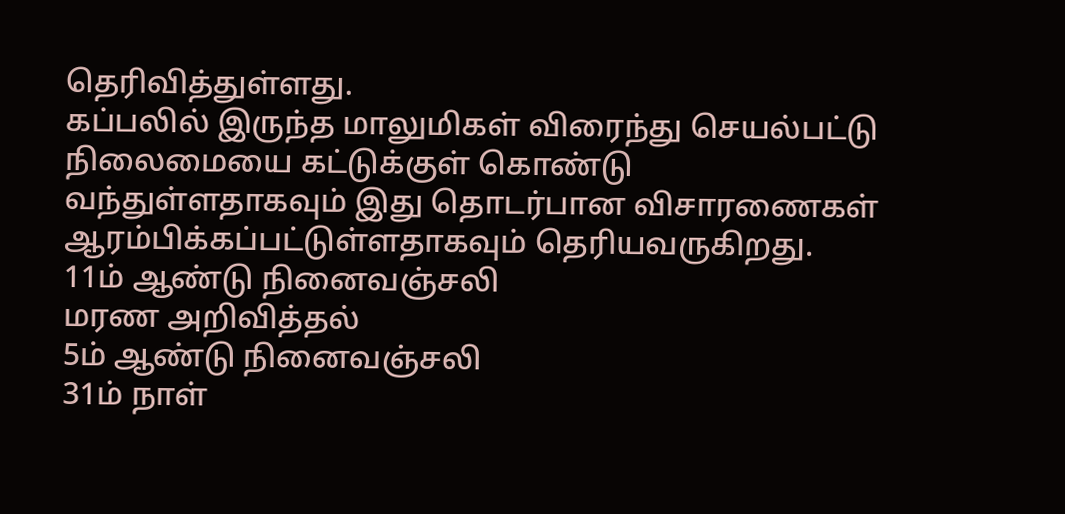தெரிவித்துள்ளது.
கப்பலில் இருந்த மாலுமிகள் விரைந்து செயல்பட்டு நிலைமையை கட்டுக்குள் கொண்டு வந்துள்ளதாகவும் இது தொடர்பான விசாரணைகள் ஆரம்பிக்கப்பட்டுள்ளதாகவும் தெரியவருகிறது.
11ம் ஆண்டு நினைவஞ்சலி
மரண அறிவித்தல்
5ம் ஆண்டு நினைவஞ்சலி
31ம் நாள்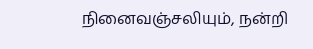நினைவஞ்சலியும், நன்றி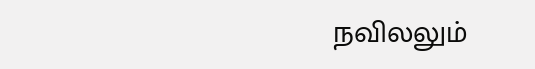நவிலலும்